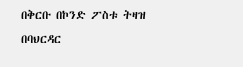በቅርቡ በኮንድ ፖስቱ ትዛዝ በባህርዳር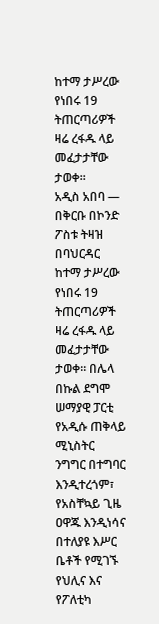ከተማ ታሥረው የነበሩ 19 ትጠርጣሪዎች ዛሬ ረፋዱ ላይ መፈታታቸው ታወቀ፡፡
አዲስ አበባ —
በቅርቡ በኮንድ ፖስቱ ትዛዝ በባህርዳር ከተማ ታሥረው የነበሩ 19 ትጠርጣሪዎች ዛሬ ረፋዱ ላይ መፈታታቸው ታወቀ፡፡ በሌላ በኩል ደግሞ ሠማያዊ ፓርቲ የአዲሱ ጠቅላይ ሚኒስትር ንግግር በተግባር እንዲተረጎም፣ የአስቸኳይ ጊዜ ዐዋጁ እንዲነሳና በተለያዩ እሥር ቤቶች የሚገኙ የህሊና እና የፖለቲካ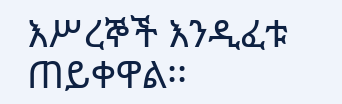እሥረኞች እንዲፈቱ ጠይቀዋል፡፡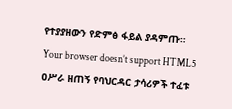የተያያዘውን የድምፅ ፋይል ያዳምጡ።
Your browser doesn’t support HTML5
ዐሥራ ዘጠኝ የባህርዳር ታሳሪዎች ተፈቱ